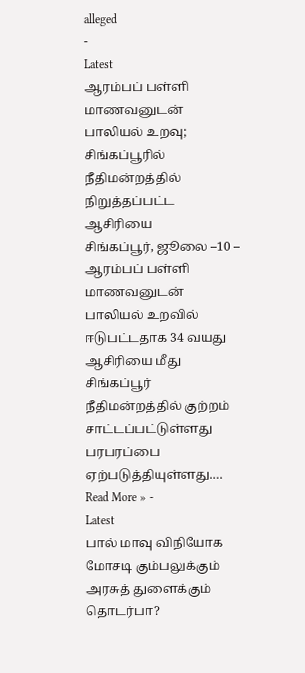alleged
-
Latest
ஆரம்பப் பள்ளி மாணவனுடன் பாலியல் உறவு; சிங்கப்பூரில் நீதிமன்றத்தில் நிறுத்தப்பட்ட ஆசிரியை
சிங்கப்பூர், ஜூலை –10 – ஆரம்பப் பள்ளி மாணவனுடன் பாலியல் உறவில் ஈடுபட்டதாக 34 வயது ஆசிரியை மீது சிங்கப்பூர் நீதிமன்றத்தில் குற்றம் சாட்டப்பட்டுள்ளது பரபரப்பை ஏற்படுத்தியுள்ளது.…
Read More » -
Latest
பால் மாவு விநியோக மோசடி கும்பலுக்கும் அரசுத் துளைக்கும் தொடர்பா?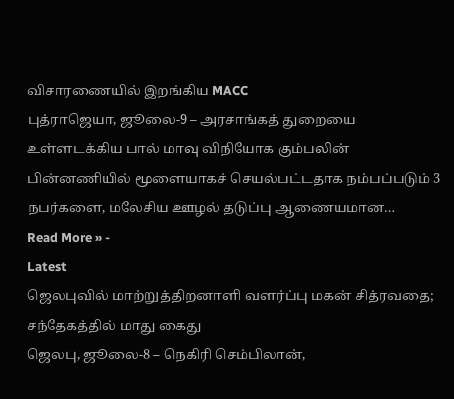விசாரணையில் இறங்கிய MACC
புத்ராஜெயா, ஜூலை-9 – அரசாங்கத் துறையை உள்ளடக்கிய பால் மாவு விநியோக கும்பலின் பின்னணியில் மூளையாகச் செயல்பட்டதாக நம்பப்படும் 3 நபர்களை, மலேசிய ஊழல் தடுப்பு ஆணையமான…
Read More » -
Latest
ஜெலபுவில் மாற்றுத்திறனாளி வளர்ப்பு மகன் சித்ரவதை; சந்தேகத்தில் மாது கைது
ஜெலபு, ஜூலை-8 – நெகிரி செம்பிலான்,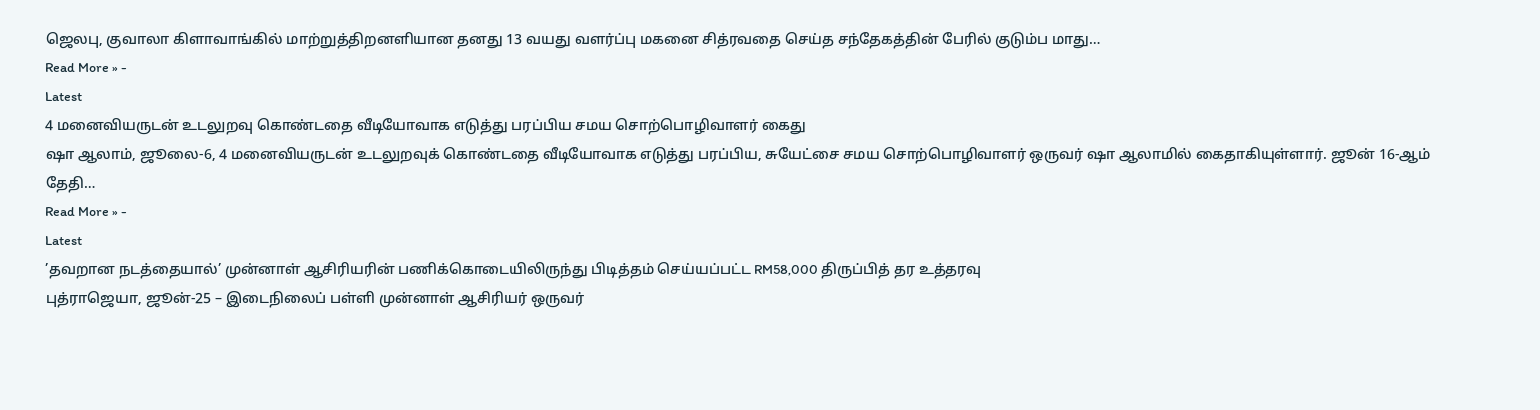ஜெலபு, குவாலா கிளாவாங்கில் மாற்றுத்திறனளியான தனது 13 வயது வளர்ப்பு மகனை சித்ரவதை செய்த சந்தேகத்தின் பேரில் குடும்ப மாது…
Read More » -
Latest
4 மனைவியருடன் உடலுறவு கொண்டதை வீடியோவாக எடுத்து பரப்பிய சமய சொற்பொழிவாளர் கைது
ஷா ஆலாம், ஜூலை-6, 4 மனைவியருடன் உடலுறவுக் கொண்டதை வீடியோவாக எடுத்து பரப்பிய, சுயேட்சை சமய சொற்பொழிவாளர் ஒருவர் ஷா ஆலாமில் கைதாகியுள்ளார். ஜூன் 16-ஆம் தேதி…
Read More » -
Latest
’தவறான நடத்தையால்’ முன்னாள் ஆசிரியரின் பணிக்கொடையிலிருந்து பிடித்தம் செய்யப்பட்ட RM58,000 திருப்பித் தர உத்தரவு
புத்ராஜெயா, ஜூன்-25 – இடைநிலைப் பள்ளி முன்னாள் ஆசிரியர் ஒருவர்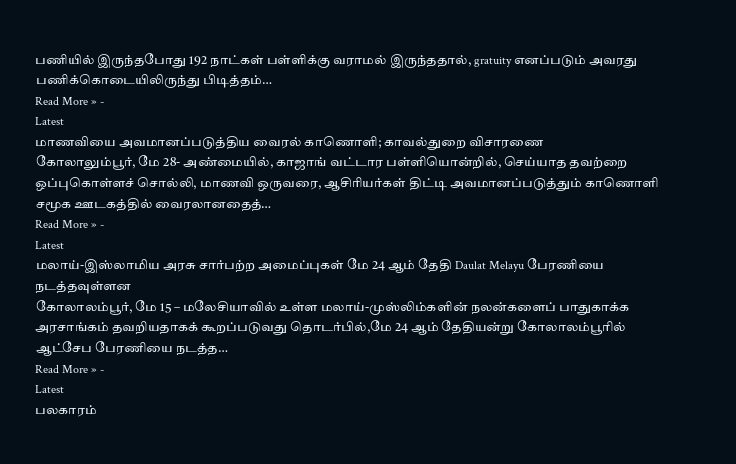பணியில் இருந்தபோது 192 நாட்கள் பள்ளிக்கு வராமல் இருந்ததால், gratuity எனப்படும் அவரது பணிக்கொடையிலிருந்து பிடித்தம்…
Read More » -
Latest
மாணவியை அவமானப்படுத்திய வைரல் காணொளி; காவல்துறை விசாரணை
கோலாலும்பூர், மே 28- அண்மையில், காஜாங் வட்டார பள்ளியொன்றில், செய்யாத தவற்றை ஒப்புகொள்ளச் சொல்லி, மாணவி ஒருவரை, ஆசிரியர்கள் திட்டி அவமானப்படுத்தும் காணொளி சமூக ஊடகத்தில் வைரலானதைத்…
Read More » -
Latest
மலாய்-இஸ்லாமிய அரசு சார்பற்ற அமைப்புகள் மே 24 ஆம் தேதி Daulat Melayu பேரணியை நடத்தவுள்ளன
கோலாலம்பூர், மே 15 – மலேசியாவில் உள்ள மலாய்-முஸ்லிம்களின் நலன்களைப் பாதுகாக்க அரசாங்கம் தவறியதாகக் கூறப்படுவது தொடர்பில்,மே 24 ஆம் தேதியன்று கோலாலம்பூரில் ஆட்சேப பேரணியை நடத்த…
Read More » -
Latest
பலகாரம்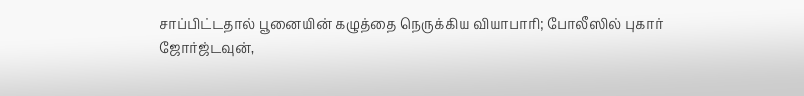சாப்பிட்டதால் பூனையின் கழுத்தை நெருக்கிய வியாபாரி; போலீஸில் புகார்
ஜோர்ஜ்டவுன்,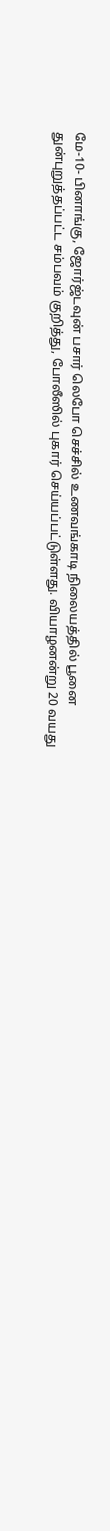மே-10- பினாங்கு, ஜோர்ஜ்டவுன் பசார் லெபோ செச்சில் உணவங்காடி நிலையத்தில் பூனை துன்புறுத்தப்பட்ட சம்பவம் குறித்து, போலீஸில் புகார் செய்யப்பட்டுள்ளது. வியாழனன்று 20 வயது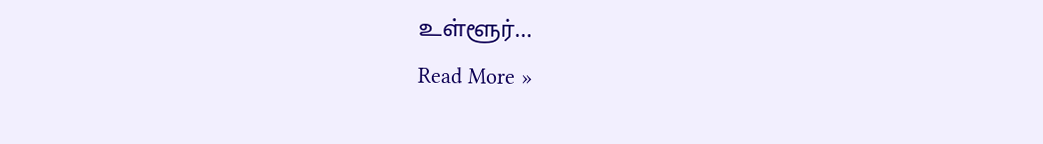உள்ளூர்…
Read More »